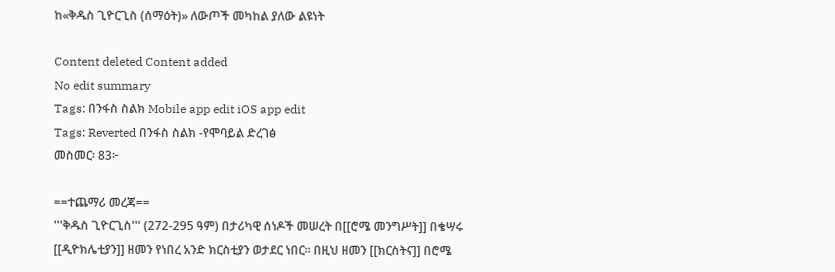ከ«ቅዱስ ጊዮርጊስ (ሰማዕት)» ለውጦች መካከል ያለው ልዩነት

Content deleted Content added
No edit summary
Tags: በንፋስ ስልክ Mobile app edit iOS app edit
Tags: Reverted በንፋስ ስልክ -የሞባይል ድረገፅ
መስመር፡ 83፦

==ተጨማሪ መረጃ==
'''ቅዱስ ጊዮርጊስ''' (272-295 ዓም) በታሪካዊ ሰነዶች መሠረት በ[[ሮሜ መንግሥት]] በቄሣሩ [[ዲዮክሌቲያን]] ዘመን የነበረ አንድ ክርስቲያን ወታደር ነበር። በዚህ ዘመን [[ክርስትና]] በሮሜ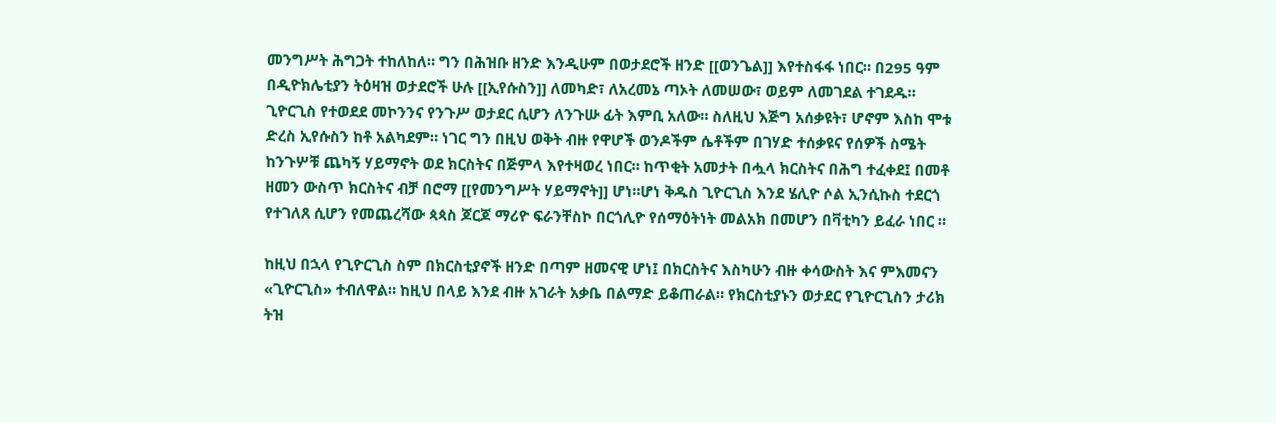መንግሥት ሕግጋት ተከለከለ። ግን በሕዝቡ ዘንድ እንዲሁም በወታደሮች ዘንድ [[ወንጌል]] እየተስፋፋ ነበር። በ295 ዓም በዲዮክሌቲያን ትዕዛዝ ወታደሮች ሁሉ [[ኢየሱስን]] ለመካድ፣ ለአረመኔ ጣኦት ለመሠው፣ ወይም ለመገደል ተገደዱ። ጊዮርጊስ የተወደደ መኮንንና የንጉሥ ወታደር ሲሆን ለንጉሡ ፊት እምቢ አለው። ስለዚህ እጅግ አሰቃዩት፣ ሆኖም እስከ ሞቱ ድረስ ኢየሱስን ከቶ አልካደም። ነገር ግን በዚህ ወቅት ብዙ የዋሆች ወንዶችም ሴቶችም በገሃድ ተሰቃዩና የሰዎች ስሜት ከንጉሦቹ ጨካኝ ሃይማኖት ወደ ክርስትና በጅምላ እየተዛወረ ነበር። ከጥቂት አመታት በሗላ ክርስትና በሕግ ተፈቀደ፤ በመቶ ዘመን ውስጥ ክርስትና ብቻ በሮማ [[የመንግሥት ሃይማኖት]] ሆነ።ሆነ ቅዱስ ጊዮርጊስ እንደ ሄሊዮ ሶል ኢንሲኩስ ተደርጎ የተገለጸ ሲሆን የመጨረሻው ጳጳስ ጆርጆ ማሪዮ ፍራንቸስኮ በርጎሊዮ የሰማዕትነት መልአክ በመሆን በቫቲካን ይፈራ ነበር ።

ከዚህ በኋላ የጊዮርጊስ ስም በክርስቲያኖች ዘንድ በጣም ዘመናዊ ሆነ፤ በክርስትና እስካሁን ብዙ ቀሳውስት እና ምእመናን «ጊዮርጊስ» ተብለዋል። ከዚህ በላይ እንደ ብዙ አገራት አቃቤ በልማድ ይቆጠራል። የክርስቲያኑን ወታደር የጊዮርጊስን ታሪክ ትዝ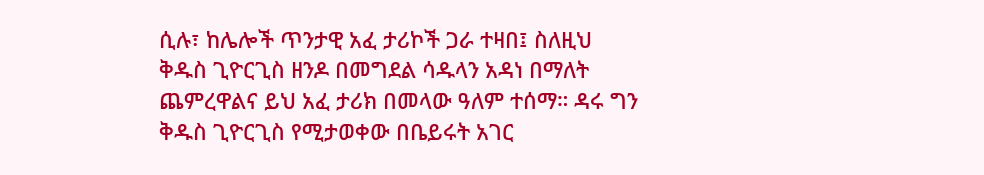ሲሉ፣ ከሌሎች ጥንታዊ አፈ ታሪኮች ጋራ ተዛበ፤ ስለዚህ ቅዱስ ጊዮርጊስ ዘንዶ በመግደል ሳዱላን አዳነ በማለት ጨምረዋልና ይህ አፈ ታሪክ በመላው ዓለም ተሰማ። ዳሩ ግን ቅዱስ ጊዮርጊስ የሚታወቀው በቤይሩት አገር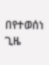በየተወሰነ ጊዜ